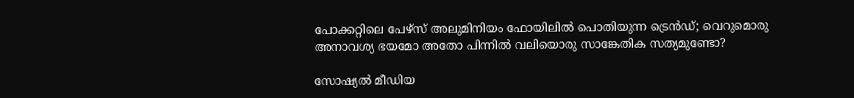പോക്കറ്റിലെ പേഴ്‌സ് അലുമിനിയം ഫോയിലിൽ പൊതിയുന്ന ട്രെൻഡ്; വെറുമൊരു അനാവശ്യ ഭയമോ അതോ പിന്നിൽ വലിയൊരു സാങ്കേതിക സത്യമുണ്ടോ?

സോഷ്യല്‍ മീഡിയ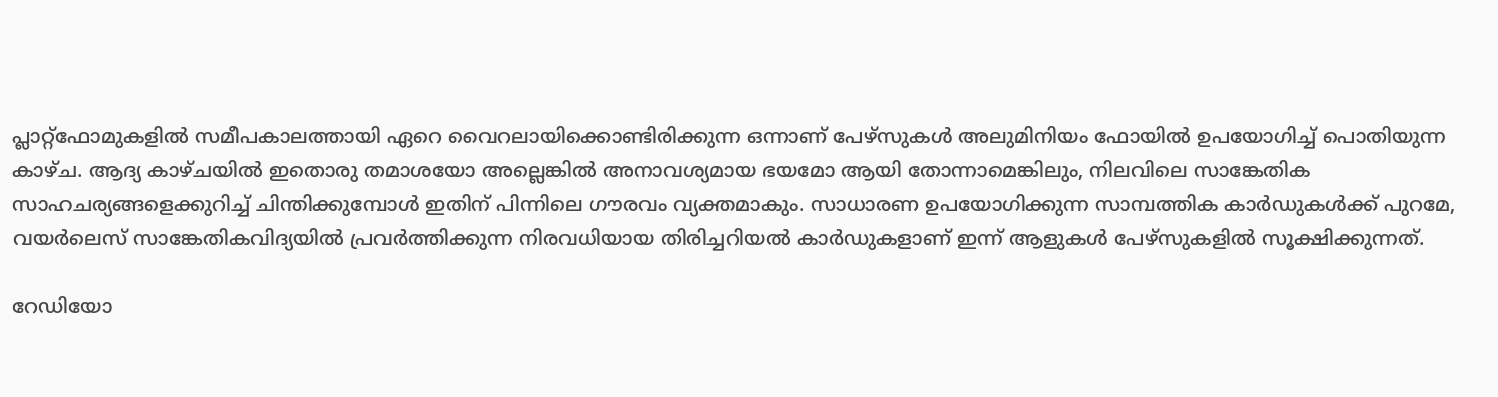പ്ലാറ്റ്‌ഫോമുകളില്‍ സമീപകാലത്തായി ഏറെ വൈറലായിക്കൊണ്ടിരിക്കുന്ന ഒന്നാണ് പേഴ്‌സുകള്‍ അലുമിനിയം ഫോയില്‍ ഉപയോഗിച്ച് പൊതിയുന്ന കാഴ്ച. ആദ്യ കാഴ്ചയില്‍ ഇതൊരു തമാശയോ അല്ലെങ്കില്‍ അനാവശ്യമായ ഭയമോ ആയി തോന്നാമെങ്കിലും, നിലവിലെ സാങ്കേതിക സാഹചര്യങ്ങളെക്കുറിച്ച് ചിന്തിക്കുമ്പോള്‍ ഇതിന് പിന്നിലെ ഗൗരവം വ്യക്തമാകും. സാധാരണ ഉപയോഗിക്കുന്ന സാമ്പത്തിക കാര്‍ഡുകള്‍ക്ക് പുറമേ, വയര്‍ലെസ് സാങ്കേതികവിദ്യയില്‍ പ്രവര്‍ത്തിക്കുന്ന നിരവധിയായ തിരിച്ചറിയല്‍ കാര്‍ഡുകളാണ് ഇന്ന് ആളുകള്‍ പേഴ്‌സുകളില്‍ സൂക്ഷിക്കുന്നത്.

റേഡിയോ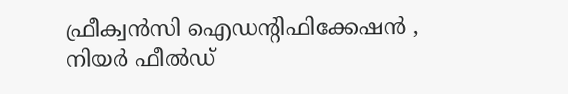ഫ്രീക്വന്‍സി ഐഡന്റിഫിക്കേഷന്‍ , നിയര്‍ ഫീല്‍ഡ്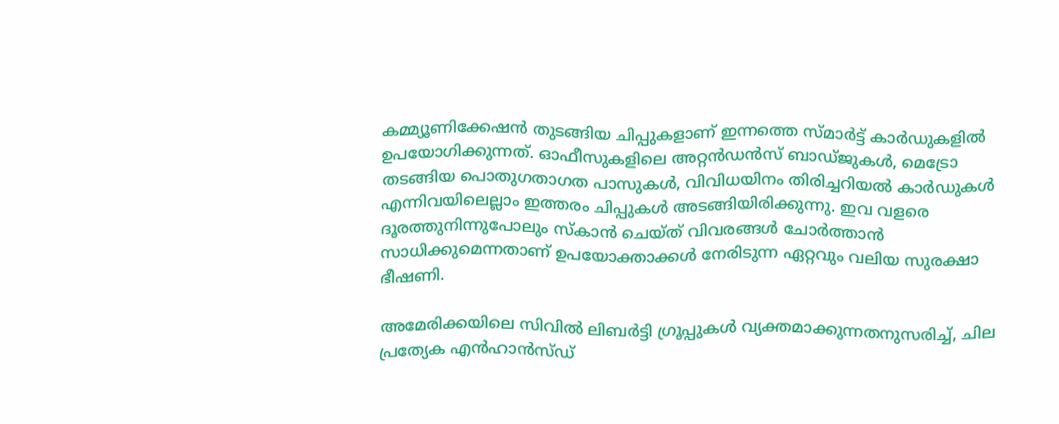കമ്മ്യൂണിക്കേഷന്‍ തുടങ്ങിയ ചിപ്പുകളാണ് ഇന്നത്തെ സ്മാര്‍ട്ട് കാര്‍ഡുകളില്‍ ഉപയോഗിക്കുന്നത്. ഓഫീസുകളിലെ അറ്റന്‍ഡന്‍സ് ബാഡ്ജുകള്‍, മെട്രോ തടങ്ങിയ പൊതുഗതാഗത പാസുകള്‍, വിവിധയിനം തിരിച്ചറിയല്‍ കാര്‍ഡുകള്‍ എന്നിവയിലെല്ലാം ഇത്തരം ചിപ്പുകള്‍ അടങ്ങിയിരിക്കുന്നു. ഇവ വളരെ ദൂരത്തുനിന്നുപോലും സ്‌കാന്‍ ചെയ്ത് വിവരങ്ങള്‍ ചോര്‍ത്താന്‍ സാധിക്കുമെന്നതാണ് ഉപയോക്താക്കള്‍ നേരിടുന്ന ഏറ്റവും വലിയ സുരക്ഷാ ഭീഷണി.

അമേരിക്കയിലെ സിവില്‍ ലിബര്‍ട്ടി ഗ്രൂപ്പുകള്‍ വ്യക്തമാക്കുന്നതനുസരിച്ച്, ചില പ്രത്യേക എന്‍ഹാന്‍സ്ഡ്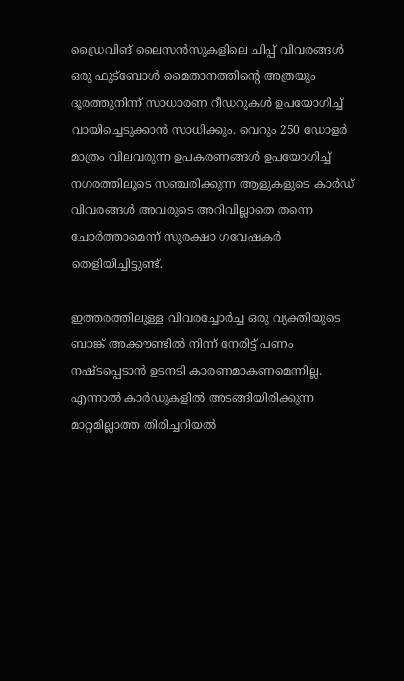ഡ്രൈവിങ് ലൈസന്‍സുകളിലെ ചിപ്പ് വിവരങ്ങള്‍ ഒരു ഫുട്ബോള്‍ മൈതാനത്തിന്റെ അത്രയും ദൂരത്തുനിന്ന് സാധാരണ റീഡറുകള്‍ ഉപയോഗിച്ച് വായിച്ചെടുക്കാന്‍ സാധിക്കും. വെറും 250 ഡോളര്‍ മാത്രം വിലവരുന്ന ഉപകരണങ്ങള്‍ ഉപയോഗിച്ച് നഗരത്തിലൂടെ സഞ്ചരിക്കുന്ന ആളുകളുടെ കാര്‍ഡ് വിവരങ്ങള്‍ അവരുടെ അറിവില്ലാതെ തന്നെ ചോര്‍ത്താമെന്ന് സുരക്ഷാ ഗവേഷകര്‍ തെളിയിച്ചിട്ടുണ്ട്.

ഇത്തരത്തിലുള്ള വിവരച്ചോര്‍ച്ച ഒരു വ്യക്തിയുടെ ബാങ്ക് അക്കൗണ്ടില്‍ നിന്ന് നേരിട്ട് പണം നഷ്ടപ്പെടാന്‍ ഉടനടി കാരണമാകണമെന്നില്ല. എന്നാല്‍ കാര്‍ഡുകളില്‍ അടങ്ങിയിരിക്കുന്ന മാറ്റമില്ലാത്ത തിരിച്ചറിയല്‍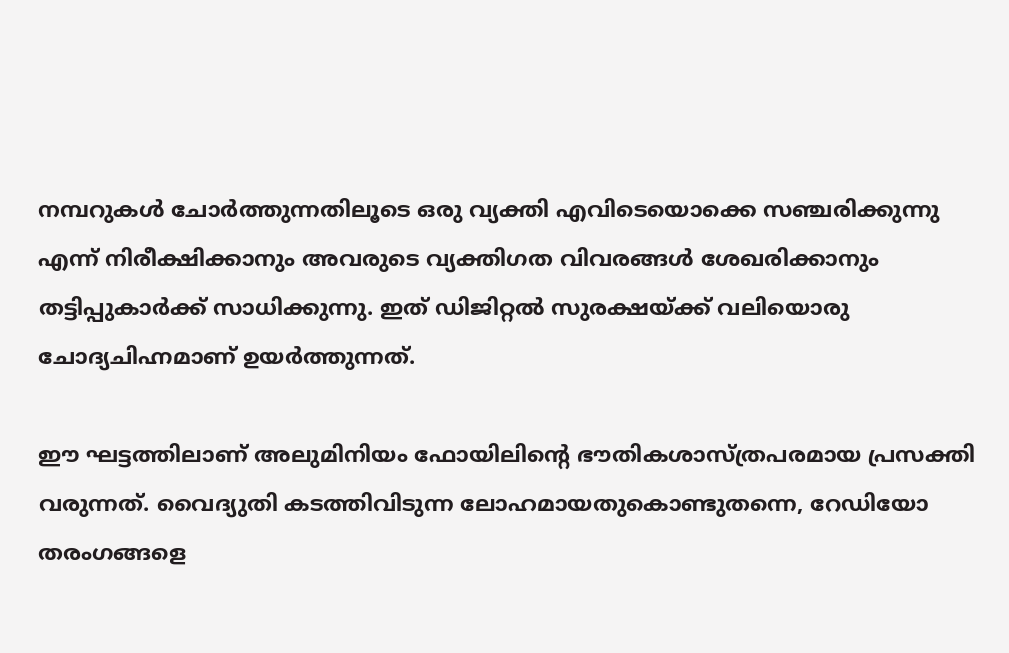നമ്പറുകള്‍ ചോര്‍ത്തുന്നതിലൂടെ ഒരു വ്യക്തി എവിടെയൊക്കെ സഞ്ചരിക്കുന്നു എന്ന് നിരീക്ഷിക്കാനും അവരുടെ വ്യക്തിഗത വിവരങ്ങള്‍ ശേഖരിക്കാനും തട്ടിപ്പുകാര്‍ക്ക് സാധിക്കുന്നു. ഇത് ഡിജിറ്റല്‍ സുരക്ഷയ്ക്ക് വലിയൊരു ചോദ്യചിഹ്നമാണ് ഉയര്‍ത്തുന്നത്.

ഈ ഘട്ടത്തിലാണ് അലുമിനിയം ഫോയിലിന്റെ ഭൗതികശാസ്ത്രപരമായ പ്രസക്തി വരുന്നത്. വൈദ്യുതി കടത്തിവിടുന്ന ലോഹമായതുകൊണ്ടുതന്നെ, റേഡിയോ തരംഗങ്ങളെ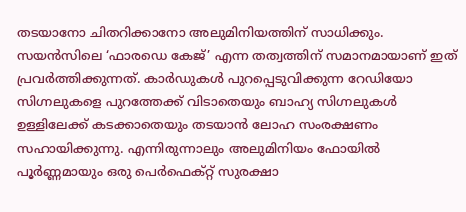തടയാനോ ചിതറിക്കാനോ അലുമിനിയത്തിന് സാധിക്കും. സയന്‍സിലെ ‘ഫാരഡെ കേജ്’ എന്ന തത്വത്തിന് സമാനമായാണ് ഇത് പ്രവര്‍ത്തിക്കുന്നത്. കാര്‍ഡുകള്‍ പുറപ്പെടുവിക്കുന്ന റേഡിയോ സിഗ്നലുകളെ പുറത്തേക്ക് വിടാതെയും ബാഹ്യ സിഗ്നലുകള്‍ ഉള്ളിലേക്ക് കടക്കാതെയും തടയാന്‍ ലോഹ സംരക്ഷണം സഹായിക്കുന്നു. എന്നിരുന്നാലും അലുമിനിയം ഫോയില്‍ പൂര്‍ണ്ണമായും ഒരു പെര്‍ഫെക്റ്റ് സുരക്ഷാ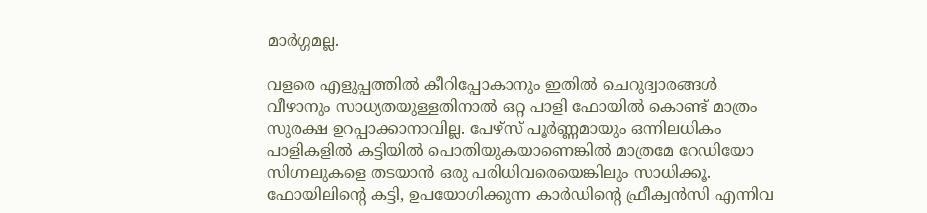മാര്‍ഗ്ഗമല്ല.

വളരെ എളുപ്പത്തില്‍ കീറിപ്പോകാനും ഇതില്‍ ചെറുദ്വാരങ്ങള്‍ വീഴാനും സാധ്യതയുള്ളതിനാല്‍ ഒറ്റ പാളി ഫോയില്‍ കൊണ്ട് മാത്രം സുരക്ഷ ഉറപ്പാക്കാനാവില്ല. പേഴ്‌സ് പൂര്‍ണ്ണമായും ഒന്നിലധികം പാളികളില്‍ കട്ടിയില്‍ പൊതിയുകയാണെങ്കില്‍ മാത്രമേ റേഡിയോ സിഗ്നലുകളെ തടയാന്‍ ഒരു പരിധിവരെയെങ്കിലും സാധിക്കൂ. ഫോയിലിന്റെ കട്ടി, ഉപയോഗിക്കുന്ന കാര്‍ഡിന്റെ ഫ്രീക്വന്‍സി എന്നിവ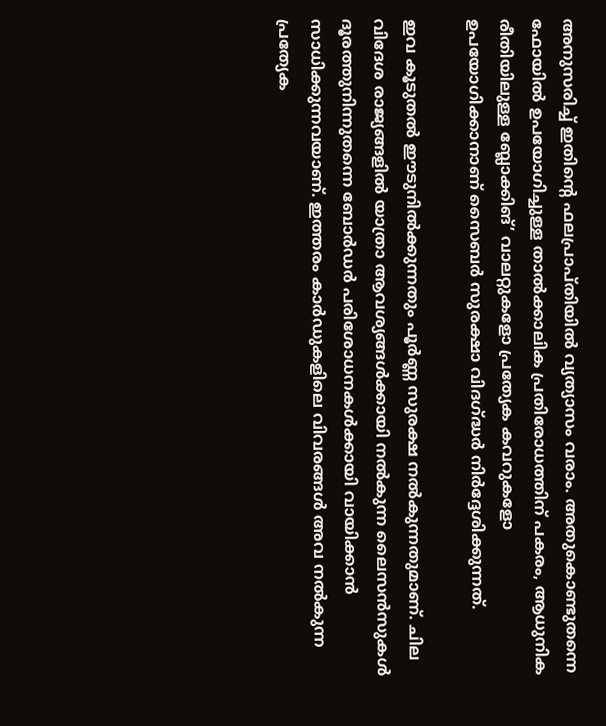അനുസരിച്ച് ഇതിന്റെ ഫലപ്രാപ്തിയില്‍ വ്യത്യാസം വരാം. അതുകൊണ്ടുതന്നെ ഫോയില്‍ ഉപയോഗിച്ചുള്ള താല്‍ക്കാലിക പ്രതിരോധത്തിന് പകരം, ആധുനിക രീതിയിലുള്ള ബ്ലോക്കിങ്’ വാലറ്റുകളോ പ്രത്യേക കവറുകളോ ഉപയോഗിക്കാനാണ് സൈബര്‍ സുരക്ഷാ വിദഗ്ദ്ധര്‍ നിര്‍ദ്ദേശിക്കുന്നത്.

ഇവ കൂടുതല്‍ ഈടുനില്‍ക്കുന്നതും പൂര്‍ണ്ണ സുരക്ഷ നല്‍കുന്നതുമാണ്. ചില വിദേശ രാജ്യങ്ങളില്‍ യാത്രാ ആവശ്യങ്ങള്‍ക്കായി നല്‍കുന്ന ലൈസന്‍സുകള്‍ ദൂരത്തുനിന്നുതന്നെ ബോര്‍ഡര്‍ പരിശോധനകള്‍ക്കായി വായിക്കാന്‍ സാധിക്കുന്നവയാണ്. ഇത്തരം കാര്‍ഡുകളിലെ വിവരങ്ങള്‍ അവ നല്‍കുന്ന പ്രത്യേക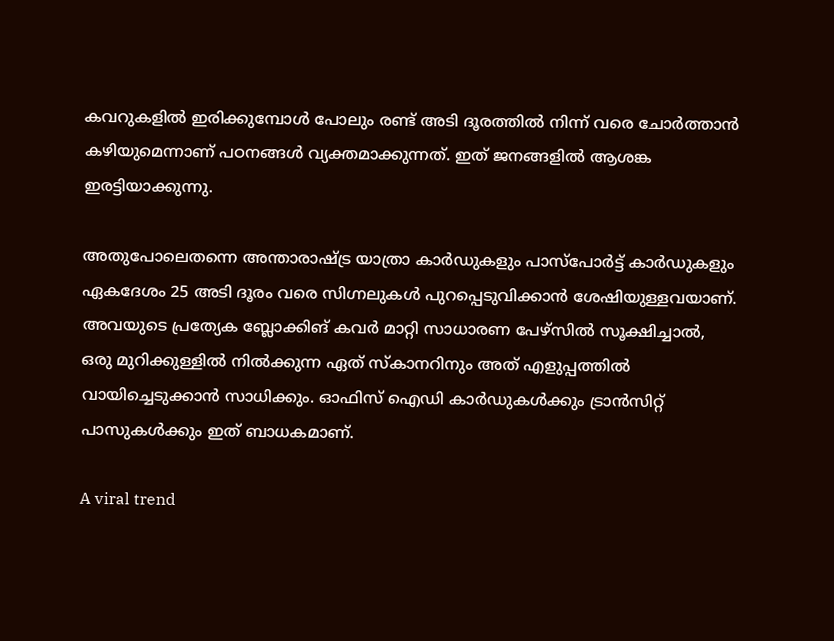കവറുകളില്‍ ഇരിക്കുമ്പോള്‍ പോലും രണ്ട് അടി ദൂരത്തില്‍ നിന്ന് വരെ ചോര്‍ത്താന്‍ കഴിയുമെന്നാണ് പഠനങ്ങള്‍ വ്യക്തമാക്കുന്നത്. ഇത് ജനങ്ങളില്‍ ആശങ്ക ഇരട്ടിയാക്കുന്നു.

അതുപോലെതന്നെ അന്താരാഷ്ട്ര യാത്രാ കാര്‍ഡുകളും പാസ്‌പോര്‍ട്ട് കാര്‍ഡുകളും ഏകദേശം 25 അടി ദൂരം വരെ സിഗ്നലുകള്‍ പുറപ്പെടുവിക്കാന്‍ ശേഷിയുള്ളവയാണ്. അവയുടെ പ്രത്യേക ബ്ലോക്കിങ് കവര്‍ മാറ്റി സാധാരണ പേഴ്‌സില്‍ സൂക്ഷിച്ചാല്‍, ഒരു മുറിക്കുള്ളില്‍ നില്‍ക്കുന്ന ഏത് സ്‌കാനറിനും അത് എളുപ്പത്തില്‍ വായിച്ചെടുക്കാന്‍ സാധിക്കും. ഓഫിസ് ഐഡി കാര്‍ഡുകള്‍ക്കും ട്രാന്‍സിറ്റ് പാസുകള്‍ക്കും ഇത് ബാധകമാണ്.

A viral trend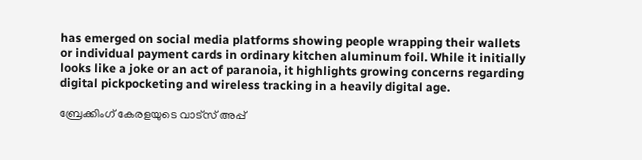has emerged on social media platforms showing people wrapping their wallets or individual payment cards in ordinary kitchen aluminum foil. While it initially looks like a joke or an act of paranoia, it highlights growing concerns regarding digital pickpocketing and wireless tracking in a heavily digital age.

ബ്രേക്കിംഗ് കേരളയുടെ വാട്സ് അപ്പ്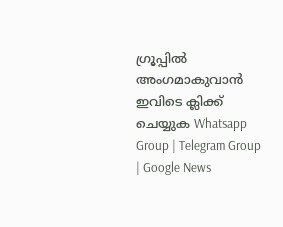ഗ്രൂപ്പിൽ അംഗമാകുവാൻ ഇവിടെ ക്ലിക്ക് ചെയ്യുക Whatsapp Group | Telegram Group | Google News